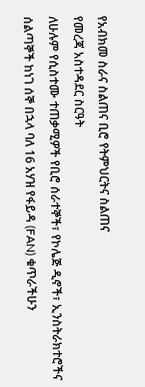የአብክመ ስራና ስልጠና ቢሮ የትምህርትና ስልጠና
የመረጃ አስተዳደር ስርዓት
ለሁሉም የሲስተሙ ተጠቃሚዎች የቢሮ ሰራተኞች፣ የኮሌጅ ዲኖች፣ ኢንስትራክተሮችና ሰልጣኞች ከነገ ሰኞ በኋላ ባለ 16 አሃዝ የፋይዳ (FAN) ቁጥራችሁን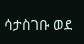ሳታስገቡ ወደ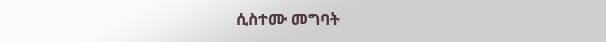ሲስተሙ መግባት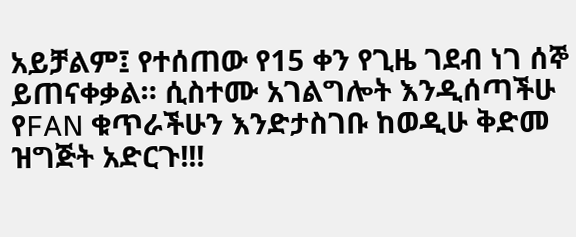አይቻልም፤ የተሰጠው የ15 ቀን የጊዜ ገደብ ነገ ሰኞ ይጠናቀቃል። ሲስተሙ አገልግሎት እንዲሰጣችሁ የFAN ቁጥራችሁን እንድታስገቡ ከወዲሁ ቅድመ ዝግጅት አድርጉ!!!